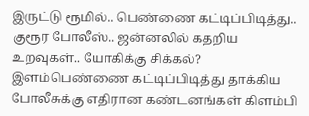இருட்டு ரூமில்.. பெண்ணை கட்டிப்பிடித்து.. குரூர போலீஸ்.. ஜன்னலில் கதறிய உறவுகள்.. யோகிக்கு சிக்கல்?
இளம்பெண்ணை கட்டிப்பிடித்து தாக்கிய போலீசுக்கு எதிரான கண்டனங்கள் கிளம்பி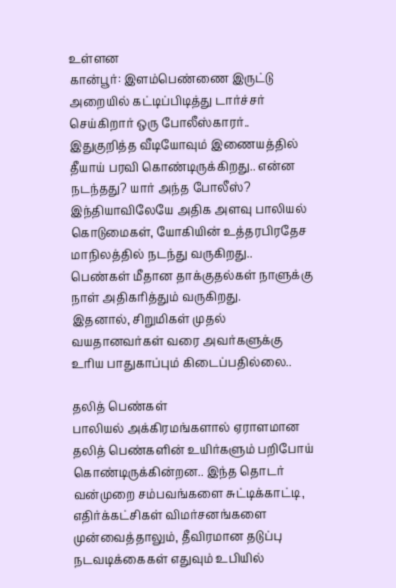உள்ளன
கான்பூர்: இளம்பெண்ணை இருட்டு அறையில் கட்டிப்பிடித்து டார்ச்சர் செய்கிறார் ஒரு போலீஸ்காரர்.. இதுகுறித்த வீடியோவும் இணையத்தில் தீயாய் பரவி கொண்டிருக்கிறது.. என்ன நடந்தது? யார் அந்த போலீஸ்?
இந்தியாவிலேயே அதிக அளவு பாலியல் கொடுமைகள், யோகியின் உத்தரபிரதேச மாநிலத்தில் நடந்து வருகிறது.. பெண்கள் மீதான தாக்குதல்கள் நாளுக்கு நாள் அதிகரித்தும் வருகிறது.
இதனால், சிறுமிகள் முதல் வயதானவர்கள் வரை அவர்களுக்கு உரிய பாதுகாப்பும் கிடைப்பதில்லை..

தலித் பெண்கள்
பாலியல் அக்கிரமங்களால் ஏராளமான தலித் பெண்களின் உயிர்களும் பறிபோய் கொண்டிருக்கின்றன.. இந்த தொடர் வன்முறை சம்பவங்களை சுட்டிக்காட்டி, எதிர்க்கட்சிகள் விமர்சனங்களை முன்வைத்தாலும், தீவிரமான தடுப்பு நடவடிக்கைகள் எதுவும் உபியில்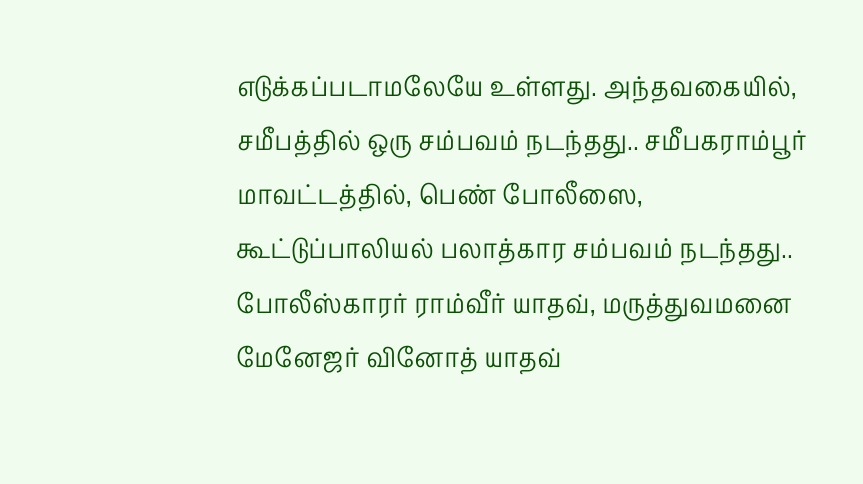எடுக்கப்படாமலேயே உள்ளது. அந்தவகையில், சமீபத்தில் ஒரு சம்பவம் நடந்தது.. சமீபகராம்பூர் மாவட்டத்தில், பெண் போலீஸை, கூட்டுப்பாலியல் பலாத்கார சம்பவம் நடந்தது.. போலீஸ்காரர் ராம்வீர் யாதவ், மருத்துவமனை மேனேஜர் வினோத் யாதவ்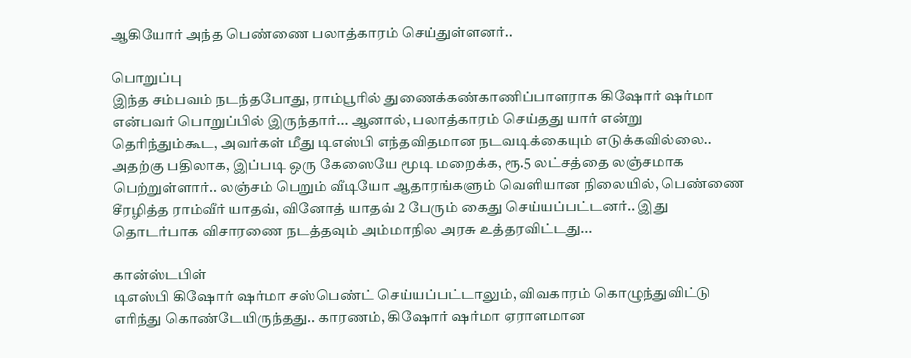ஆகியோர் அந்த பெண்ணை பலாத்காரம் செய்துள்ளனர்..

பொறுப்பு
இந்த சம்பவம் நடந்தபோது, ராம்பூரில் துணைக்கண்காணிப்பாளராக கிஷோர் ஷர்மா என்பவர் பொறுப்பில் இருந்தார்... ஆனால், பலாத்காரம் செய்தது யார் என்று தெரிந்தும்கூட, அவர்கள் மீது டிஎஸ்பி எந்தவிதமான நடவடிக்கையும் எடுக்கவில்லை.. அதற்கு பதிலாக, இப்படி ஒரு கேஸையே மூடி மறைக்க, ரூ.5 லட்சத்தை லஞ்சமாக பெற்றுள்ளார்.. லஞ்சம் பெறும் வீடியோ ஆதாரங்களும் வெளியான நிலையில், பெண்ணை சீரழித்த ராம்வீர் யாதவ், வினோத் யாதவ் 2 பேரும் கைது செய்யப்பட்டனர்.. இது தொடர்பாக விசாரணை நடத்தவும் அம்மாநில அரசு உத்தரவிட்டது...

கான்ஸ்டபிள்
டிஎஸ்பி கிஷோர் ஷர்மா சஸ்பெண்ட் செய்யப்பட்டாலும், விவகாரம் கொழுந்துவிட்டு எரிந்து கொண்டேயிருந்தது.. காரணம், கிஷோர் ஷர்மா ஏராளமான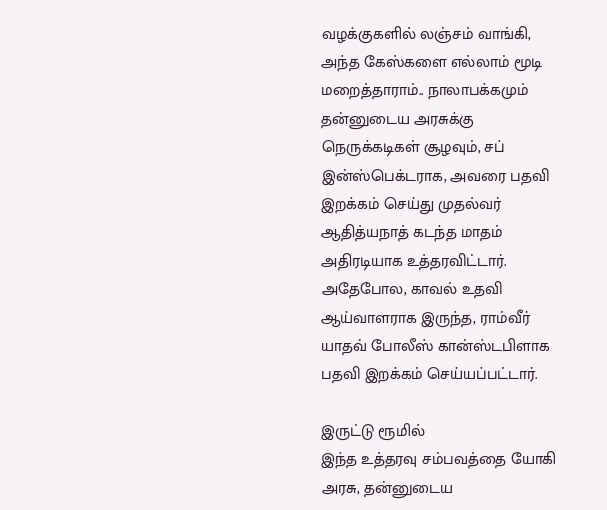வழக்குகளில் லஞ்சம் வாங்கி, அந்த கேஸ்களை எல்லாம் மூடி மறைத்தாராம்.. நாலாபக்கமும் தன்னுடைய அரசுக்கு நெருக்கடிகள் சூழவும், சப் இன்ஸ்பெக்டராக, அவரை பதவி இறக்கம் செய்து முதல்வர் ஆதித்யநாத் கடந்த மாதம் அதிரடியாக உத்தரவிட்டார். அதேபோல, காவல் உதவி ஆய்வாளராக இருந்த, ராம்வீர் யாதவ் போலீஸ் கான்ஸ்டபிளாக பதவி இறக்கம் செய்யப்பட்டார்.

இருட்டு ரூமில்
இந்த உத்தரவு சம்பவத்தை யோகி அரசு, தன்னுடைய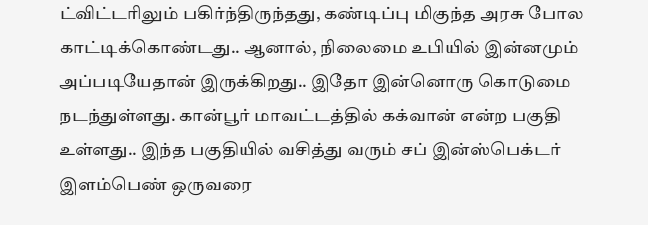ட்விட்டரிலும் பகிர்ந்திருந்தது, கண்டிப்பு மிகுந்த அரசு போல காட்டிக்கொண்டது.. ஆனால், நிலைமை உபியில் இன்னமும் அப்படியேதான் இருக்கிறது.. இதோ இன்னொரு கொடுமை நடந்துள்ளது. கான்பூர் மாவட்டத்தில் கக்வான் என்ற பகுதி உள்ளது.. இந்த பகுதியில் வசித்து வரும் சப் இன்ஸ்பெக்டர் இளம்பெண் ஒருவரை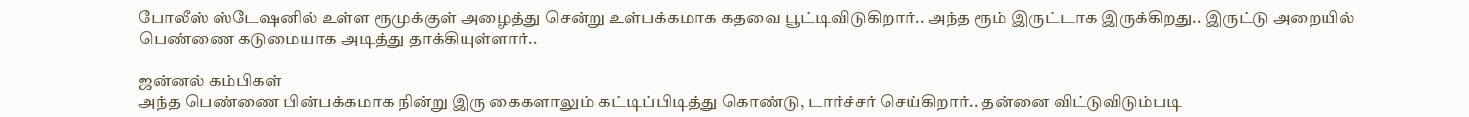போலீஸ் ஸ்டேஷனில் உள்ள ரூமுக்குள் அழைத்து சென்று உள்பக்கமாக கதவை பூட்டிவிடுகிறார்.. அந்த ரூம் இருட்டாக இருக்கிறது.. இருட்டு அறையில் பெண்ணை கடுமையாக அடித்து தாக்கியுள்ளார்..

ஜன்னல் கம்பிகள்
அந்த பெண்ணை பின்பக்கமாக நின்று இரு கைகளாலும் கட்டிப்பிடித்து கொண்டு, டார்ச்சர் செய்கிறார்.. தன்னை விட்டுவிடும்படி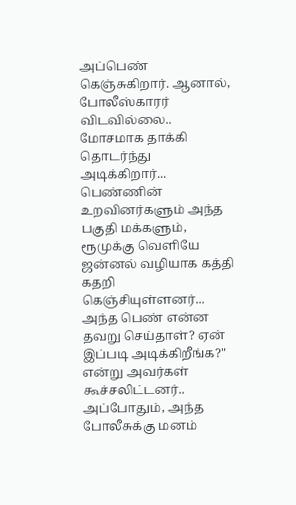அப்பெண் கெஞ்சுகிறார். ஆனால், போலீஸ்காரர் விடவில்லை.. மோசமாக தாக்கி தொடர்ந்து அடிக்கிறார்... பெண்ணின் உறவினர்களும் அந்த பகுதி மக்களும், ரூமுக்கு வெளியே ஜன்னல் வழியாக கத்தி கதறி கெஞ்சியுள்ளனர்... அந்த பெண் என்ன தவறு செய்தாள்? ஏன் இப்படி அடிக்கிறீங்க?" என்று அவர்கள் கூச்சலிட்டனர்.. அப்போதும், அந்த போலீசுக்கு மனம்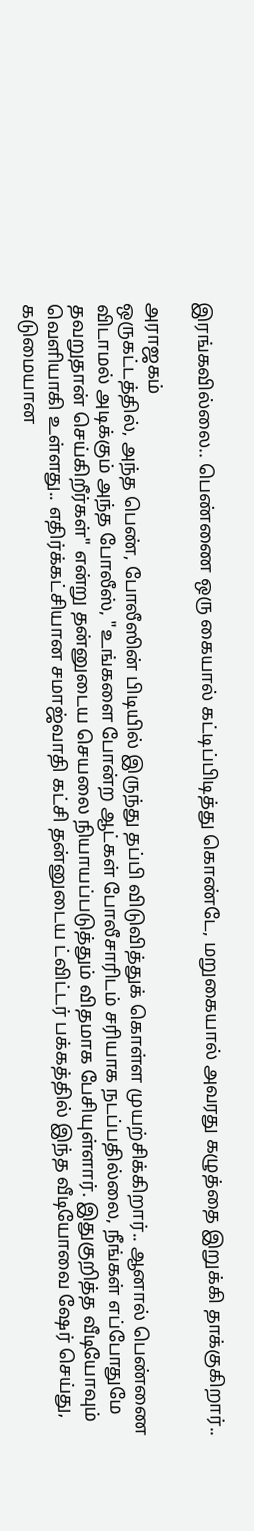இரங்கவில்லை.. பெண்ணை ஒரு கையால் கட்டிப்பிடித்து கொண்டே, மறுகையால் அவரது கழுத்தை இறுக்கி தாக்குகிறார்..

அராஜகம்
ஒருகட்டத்தில், அந்த பெண், போலீஸின் பிடியில் இருந்து தப்பி விடுவித்துக் கொள்ள முயற்சிக்கிறார்.. ஆனால் பெண்ணை விடாமல் அடிக்கும் அந்த போலீஸ், "உங்களை போன்ற ஆட்கள் போலீசாரிடம் சரியாக நடப்பதில்லை, நீங்கள் எப்போதுமே தவறுதான் செய்கிறீர்கள்" என்று தன்னுடைய செயலை நியாயப்படுத்தும் விதமாக பேசியுள்ளார். இதுகுறித்த வீடியோவும் வெளியாகி உள்ளது.. எதிர்க்கட்சியான சமாஜ்வாதி கட்சி தன்னுடைய ட்விட்டர் பக்கத்தில் இந்த வீடியோவை ஷேர் செய்து, கடுமையான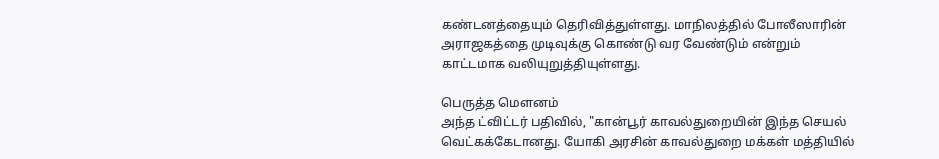கண்டனத்தையும் தெரிவித்துள்ளது. மாநிலத்தில் போலீஸாரின் அராஜகத்தை முடிவுக்கு கொண்டு வர வேண்டும் என்றும் காட்டமாக வலியுறுத்தியுள்ளது.

பெருத்த மௌனம்
அந்த ட்விட்டர் பதிவில், "கான்பூர் காவல்துறையின் இந்த செயல் வெட்கக்கேடானது. யோகி அரசின் காவல்துறை மக்கள் மத்தியில்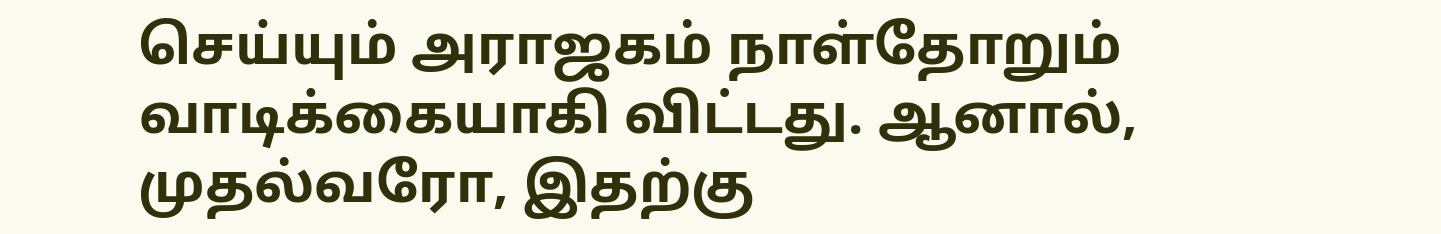செய்யும் அராஜகம் நாள்தோறும் வாடிக்கையாகி விட்டது. ஆனால், முதல்வரோ, இதற்கு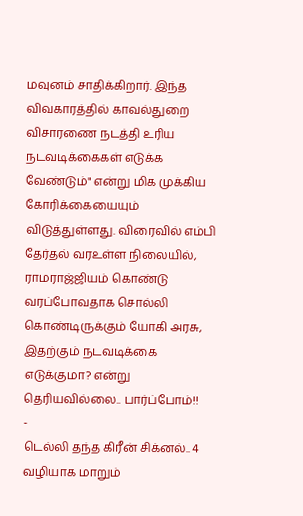மவுனம் சாதிக்கிறார். இந்த விவகாரத்தில் காவல்துறை விசாரணை நடத்தி உரிய நடவடிக்கைகள் எடுக்க வேண்டும்" என்று மிக முக்கிய கோரிக்கையையும் விடுத்துள்ளது. விரைவில் எம்பி தேர்தல் வரஉள்ள நிலையில், ராமராஜ்ஜியம் கொண்டு வரப்போவதாக சொல்லி கொண்டிருக்கும் யோகி அரசு, இதற்கும் நடவடிக்கை எடுக்குமா? என்று தெரியவில்லை.. பார்ப்போம்!!
-
டெல்லி தந்த கிரீன் சிக்னல்.. 4 வழியாக மாறும்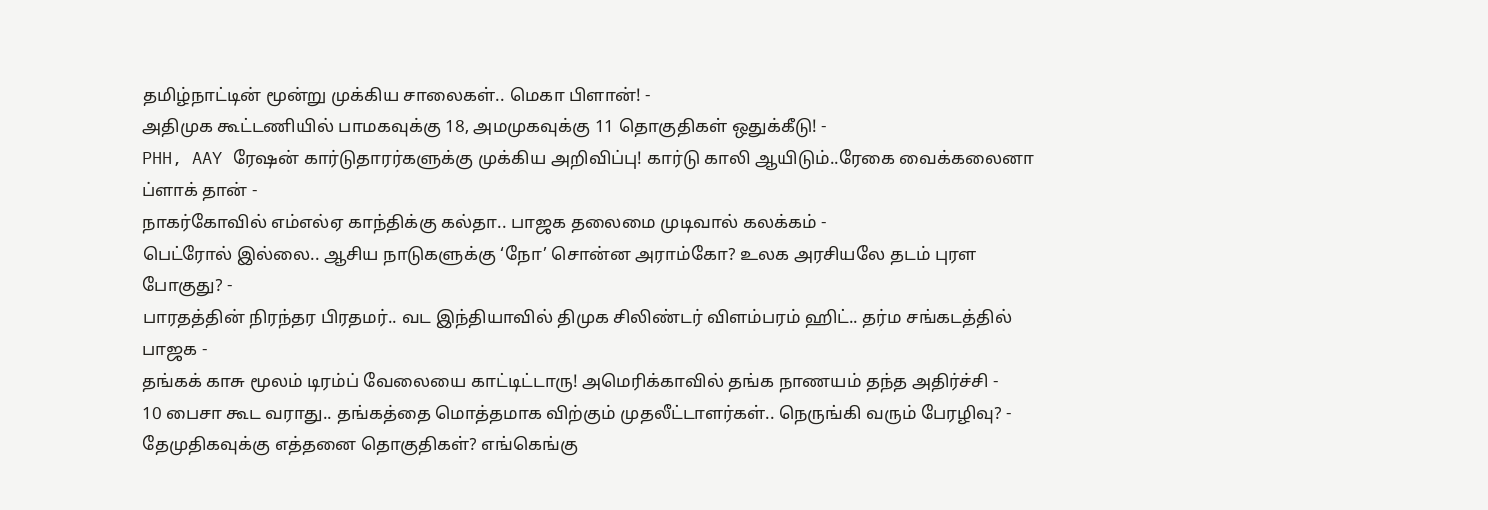தமிழ்நாட்டின் மூன்று முக்கிய சாலைகள்.. மெகா பிளான்! -
அதிமுக கூட்டணியில் பாமகவுக்கு 18, அமமுகவுக்கு 11 தொகுதிகள் ஒதுக்கீடு! -
PHH, AAY ரேஷன் கார்டுதாரர்களுக்கு முக்கிய அறிவிப்பு! கார்டு காலி ஆயிடும்..ரேகை வைக்கலைனா ப்ளாக் தான் -
நாகர்கோவில் எம்எல்ஏ காந்திக்கு கல்தா.. பாஜக தலைமை முடிவால் கலக்கம் -
பெட்ரோல் இல்லை.. ஆசிய நாடுகளுக்கு ‘நோ’ சொன்ன அராம்கோ? உலக அரசியலே தடம் புரள போகுது? -
பாரதத்தின் நிரந்தர பிரதமர்.. வட இந்தியாவில் திமுக சிலிண்டர் விளம்பரம் ஹிட்.. தர்ம சங்கடத்தில் பாஜக -
தங்கக் காசு மூலம் டிரம்ப் வேலையை காட்டிட்டாரு! அமெரிக்காவில் தங்க நாணயம் தந்த அதிர்ச்சி -
10 பைசா கூட வராது.. தங்கத்தை மொத்தமாக விற்கும் முதலீட்டாளர்கள்.. நெருங்கி வரும் பேரழிவு? -
தேமுதிகவுக்கு எத்தனை தொகுதிகள்? எங்கெங்கு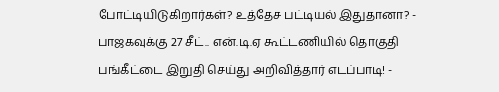போட்டியிடுகிறார்கள்? உத்தேச பட்டியல் இதுதானா? -
பாஜகவுக்கு 27 சீட்.. என்.டி.ஏ கூட்டணியில் தொகுதி பங்கீட்டை இறுதி செய்து அறிவித்தார் எடப்பாடி! -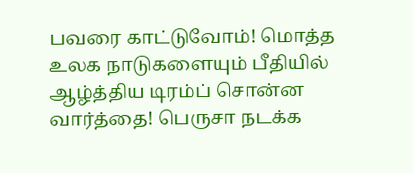பவரை காட்டுவோம்! மொத்த உலக நாடுகளையும் பீதியில் ஆழ்த்திய டிரம்ப் சொன்ன வார்த்தை! பெருசா நடக்க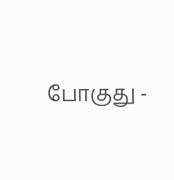போகுது -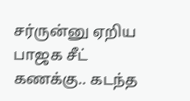சர்ருன்னு ஏறிய பாஜக சீட் கணக்கு.. கடந்த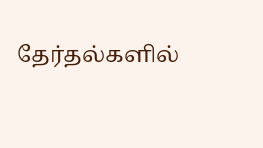தேர்தல்களில்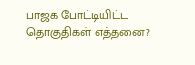பாஜக போட்டியிட்ட தொகுதிகள் எத்தனை?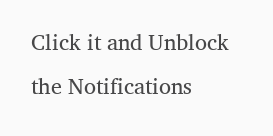Click it and Unblock the Notifications